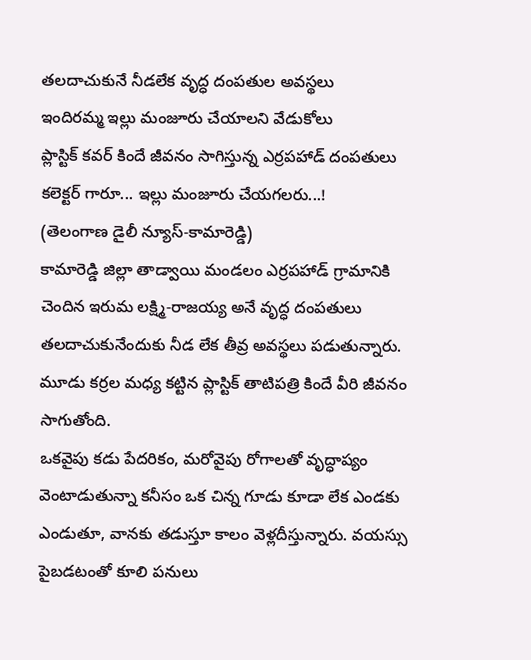తలదాచుకునే నీడలేక వృద్ధ దంపతుల అవస్థలు
ఇందిరమ్మ ఇల్లు మంజూరు చేయాలని వేడుకోలు
ప్లాస్టిక్ కవర్ కిందే జీవనం సాగిస్తున్న ఎర్రపహాడ్ దంపతులు
కలెక్టర్ గారూ... ఇల్లు మంజూరు చేయగలరు...!
(తెలంగాణ డైలీ న్యూస్-కామారెడ్డి)
కామారెడ్డి జిల్లా తాడ్వాయి మండలం ఎర్రపహాడ్ గ్రామానికి చెందిన ఇరుమ లక్ష్మి-రాజయ్య అనే వృద్ధ దంపతులు తలదాచుకునేందుకు నీడ లేక తీవ్ర అవస్థలు పడుతున్నారు. మూడు కర్రల మధ్య కట్టిన ప్లాస్టిక్ తాటిపత్రి కిందే వీరి జీవనం సాగుతోంది.
ఒకవైపు కడు పేదరికం, మరోవైపు రోగాలతో వృద్ధాప్యం వెంటాడుతున్నా కనీసం ఒక చిన్న గూడు కూడా లేక ఎండకు ఎండుతూ, వానకు తడుస్తూ కాలం వెళ్లదీస్తున్నారు. వయస్సు పైబడటంతో కూలి పనులు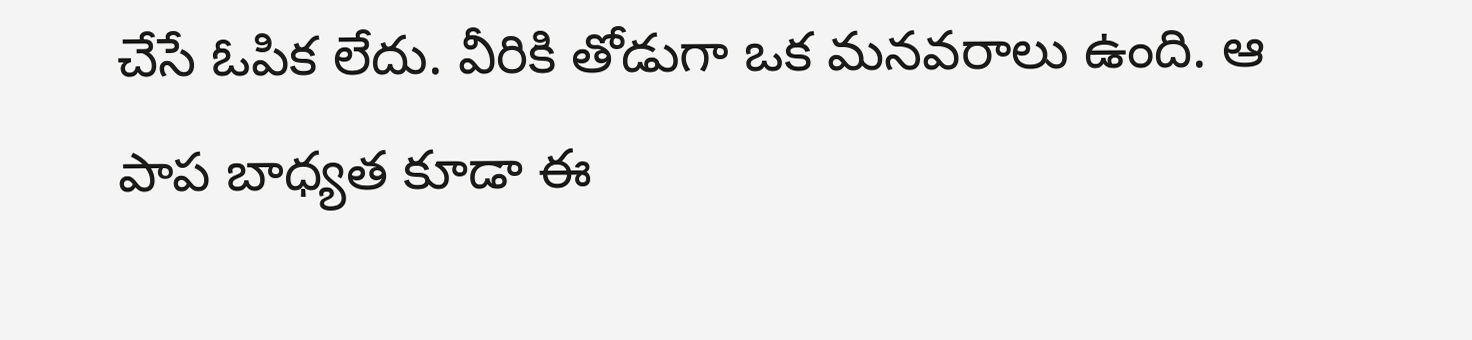చేసే ఓపిక లేదు. వీరికి తోడుగా ఒక మనవరాలు ఉంది. ఆ పాప బాధ్యత కూడా ఈ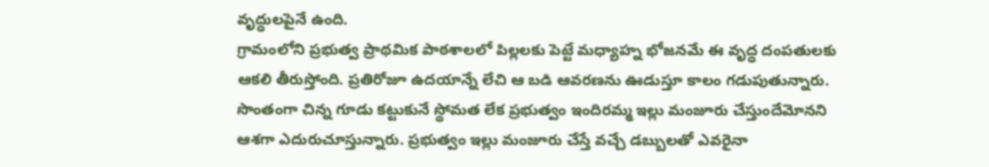వృద్ధులపైనే ఉంది.
గ్రామంలోని ప్రభుత్వ ప్రాథమిక పాఠశాలలో పిల్లలకు పెట్టే మధ్యాహ్న భోజనమే ఈ వృద్ధ దంపతులకు ఆకలి తీరుస్తోంది. ప్రతిరోజూ ఉదయాన్నే లేచి ఆ బడి ఆవరణను ఊడుస్తూ కాలం గడుపుతున్నారు.
సొంతంగా చిన్న గూడు కట్టుకునే స్థోమత లేక ప్రభుత్వం ఇందిరమ్మ ఇల్లు మంజూరు చేస్తుందేమోనని ఆశగా ఎదురుచూస్తున్నారు. ప్రభుత్వం ఇల్లు మంజూరు చేస్తే వచ్చే డబ్బులతో ఎవరైనా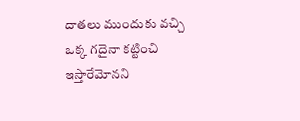దాతలు ముందుకు వచ్చి ఒక్క గదైనా కట్టించి ఇస్తారేమోనని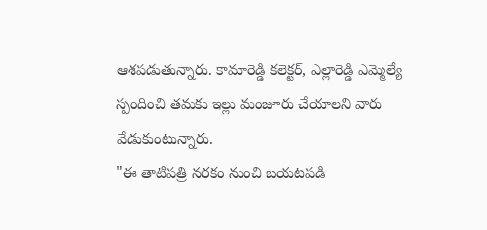ఆశపడుతున్నారు. కామారెడ్డి కలెక్టర్, ఎల్లారెడ్డి ఎమ్మెల్యే స్పందించి తమకు ఇల్లు మంజూరు చేయాలని వారు వేడుకుంటున్నారు.
"ఈ తాటిపత్రి నరకం నుంచి బయటపడి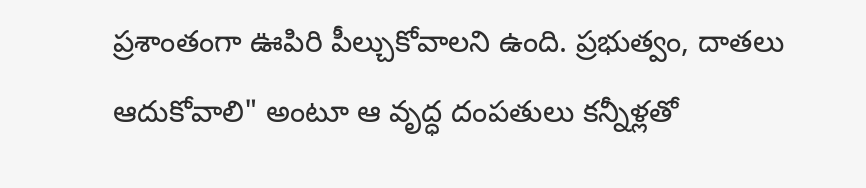ప్రశాంతంగా ఊపిరి పీల్చుకోవాలని ఉంది. ప్రభుత్వం, దాతలు ఆదుకోవాలి" అంటూ ఆ వృద్ధ దంపతులు కన్నీళ్లతో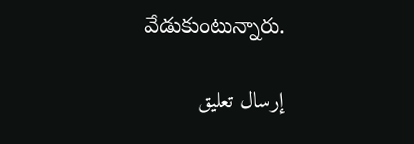వేడుకుంటున్నారు.

إرسال تعليق